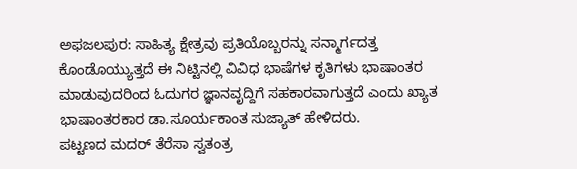ಅಫಜಲಪುರ: ಸಾಹಿತ್ಯ ಕ್ಷೇತ್ರವು ಪ್ರತಿಯೊಬ್ಬರನ್ನು ಸನ್ಮಾರ್ಗದತ್ತ ಕೊಂಡೊಯ್ಯುತ್ತದೆ ಈ ನಿಟ್ಟಿನಲ್ಲಿ ವಿವಿಧ ಭಾಷೆಗಳ ಕೃತಿಗಳು ಭಾಷಾಂತರ ಮಾಡುವುದರಿಂದ ಓದುಗರ ಜ್ಞಾನವೃದ್ದಿಗೆ ಸಹಕಾರವಾಗುತ್ತದೆ ಎಂದು ಖ್ಯಾತ ಭಾಷಾಂತರಕಾರ ಡಾ.ಸೂರ್ಯಕಾಂತ ಸುಜ್ಯಾತ್ ಹೇಳಿದರು.
ಪಟ್ಟಣದ ಮದರ್ ತೆರೆಸಾ ಸ್ವತಂತ್ರ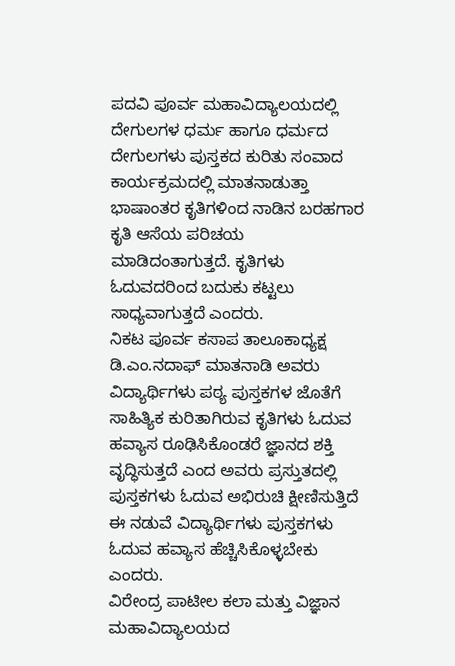ಪದವಿ ಪೂರ್ವ ಮಹಾವಿದ್ಯಾಲಯದಲ್ಲಿ ದೇಗುಲಗಳ ಧರ್ಮ ಹಾಗೂ ಧರ್ಮದ ದೇಗುಲಗಳು ಪುಸ್ತಕದ ಕುರಿತು ಸಂವಾದ ಕಾರ್ಯಕ್ರಮದಲ್ಲಿ ಮಾತನಾಡುತ್ತಾ ಭಾಷಾಂತರ ಕೃತಿಗಳಿಂದ ನಾಡಿನ ಬರಹಗಾರ ಕೃತಿ ಆಸೆಯ ಪರಿಚಯ ಮಾಡಿದಂತಾಗುತ್ತದೆ. ಕೃತಿಗಳು ಓದುವದರಿಂದ ಬದುಕು ಕಟ್ಟಲು ಸಾಧ್ಯವಾಗುತ್ತದೆ ಎಂದರು.
ನಿಕಟ ಪೂರ್ವ ಕಸಾಪ ತಾಲೂಕಾಧ್ಯಕ್ಷ ಡಿ.ಎಂ.ನದಾಫ್ ಮಾತನಾಡಿ ಅವರು ವಿದ್ಯಾರ್ಥಿಗಳು ಪಠ್ಯ ಪುಸ್ತಕಗಳ ಜೊತೆಗೆ ಸಾಹಿತ್ಯಿಕ ಕುರಿತಾಗಿರುವ ಕೃತಿಗಳು ಓದುವ ಹವ್ಯಾಸ ರೂಢಿಸಿಕೊಂಡರೆ ಜ್ಞಾನದ ಶಕ್ತಿ ವೃದ್ಧಿಸುತ್ತದೆ ಎಂದ ಅವರು ಪ್ರಸ್ತುತದಲ್ಲಿ ಪುಸ್ತಕಗಳು ಓದುವ ಅಭಿರುಚಿ ಕ್ಷೀಣಿಸುತ್ತಿದೆ ಈ ನಡುವೆ ವಿದ್ಯಾರ್ಥಿಗಳು ಪುಸ್ತಕಗಳು ಓದುವ ಹವ್ಯಾಸ ಹೆಚ್ಚಿಸಿಕೊಳ್ಳಬೇಕು ಎಂದರು.
ವಿರೇಂದ್ರ ಪಾಟೀಲ ಕಲಾ ಮತ್ತು ವಿಜ್ಞಾನ ಮಹಾವಿದ್ಯಾಲಯದ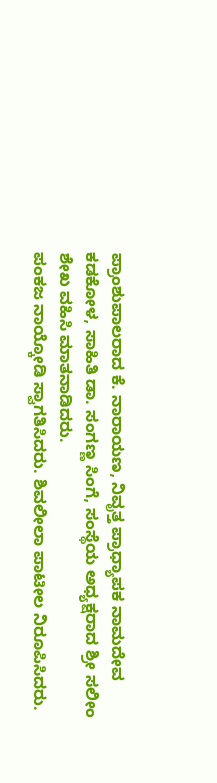ಪ್ರಾಂಶುಪಾಲರಾದ ಕೆ. ನಾರಾಯಣ, ನಿವೃತ್ತ ಪ್ರಾಧ್ಯಾಪಕ ನಾಮದೇವ ಕಡಕೋಳ, ಸಾಹಿತಿ ಡಾ. ಸಂಗಣ್ಣ ಸಿಂಗೆ, ಸಂಸ್ಥೆಯ ಅಧ್ಯಕ್ಷರಾದ ಶ್ರೀ ಸಲೀಂ ಶೇಖ ವಹಿಸಿ ಮಾತನಾಡಿದರು.
ಪಂಕಜ ನಾಯ್ಕೋಡಿ ಸ್ವಾಗತಿಸಿದರು. ಶಿವಲೀಲಾ ಪಾಟೀಲ ನಿರೂಪಿಸಿದರು.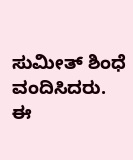ಸುಮೀತ್ ಶಿಂಧೆ ವಂದಿಸಿದರು.
ಈ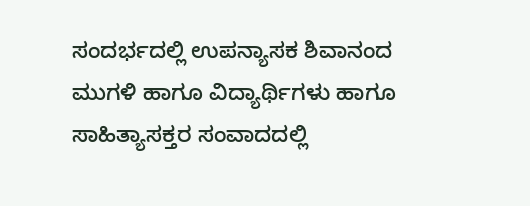ಸಂದರ್ಭದಲ್ಲಿ ಉಪನ್ಯಾಸಕ ಶಿವಾನಂದ ಮುಗಳಿ ಹಾಗೂ ವಿದ್ಯಾರ್ಥಿಗಳು ಹಾಗೂ ಸಾಹಿತ್ಯಾಸಕ್ತರ ಸಂವಾದದಲ್ಲಿ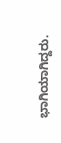ಭಾಗಿಯಾಗಿದ್ದರು.